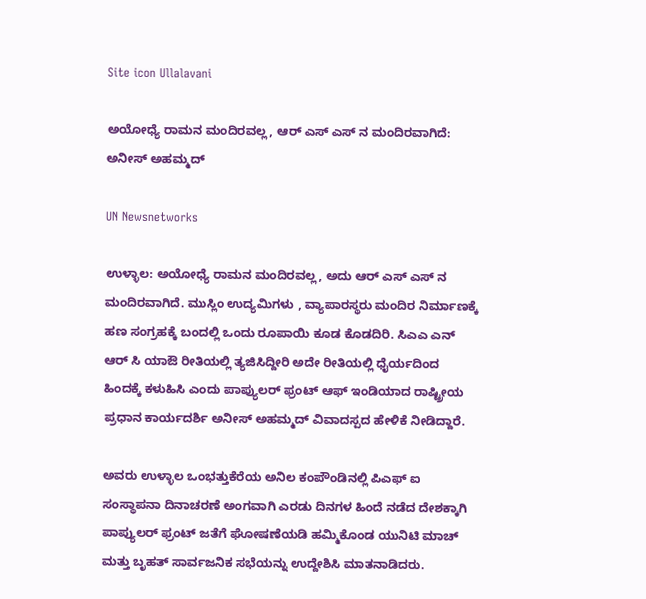Site icon Ullalavani

ಅಯೋಧ್ಯೆ ರಾಮನ ಮಂದಿರವಲ್ಲ, ಆರ್ ಎಸ್ ಎಸ್ ನ ಮಂದಿರವಾಗಿದೆ: ಅನೀಸ್ ಅಹಮ್ಮದ್

UN Newsnetworks

ಉಳ್ಳಾಲ: ಅಯೋಧ್ಯೆ ರಾಮನ ಮಂದಿರವಲ್ಲ, ಅದು ಆರ್ ಎಸ್ ಎಸ್ ನ ಮಂದಿರವಾಗಿದೆ. ಮುಸ್ಲಿಂ ಉದ್ಯಮಿಗಳು , ವ್ಯಾಪಾರಸ್ಥರು ಮಂದಿರ ನಿರ್ಮಾಣಕ್ಕೆ ಹಣ ಸಂಗ್ರಹಕ್ಕೆ ಬಂದಲ್ಲಿ ಒಂದು ರೂಪಾಯಿ ಕೂಡ ಕೊಡದಿರಿ. ಸಿಎಎ ಎನ್ ಆರ್ ಸಿ ಯಾಔ ರೀತಿಯಲ್ಲಿ ತ್ಯಜಿಸಿದ್ದೀರಿ ಅದೇ ರೀತಿಯಲ್ಲಿ ಧೈರ್ಯದಿಂದ ಹಿಂದಕ್ಕೆ ಕಳುಹಿಸಿ ಎಂದು ಪಾಪ್ಯುಲರ್ ಫ್ರಂಟ್ ಆಫ್ ಇಂಡಿಯಾದ ರಾಷ್ಟ್ರೀಯ ಪ್ರಧಾನ ಕಾರ್ಯದರ್ಶಿ ಅನೀಸ್ ಅಹಮ್ಮದ್ ವಿವಾದಸ್ಪದ ಹೇಳಿಕೆ ನೀಡಿದ್ದಾರೆ.

ಅವರು ಉಳ್ಳಾಲ ಒಂಭತ್ತುಕೆರೆಯ ಅನಿಲ ಕಂಪೌಂಡಿನಲ್ಲಿ ಪಿಎಫ್ ಐ ಸಂಸ್ಥಾಪನಾ ದಿನಾಚರಣೆ ಅಂಗವಾಗಿ ಎರಡು ದಿನಗಳ ಹಿಂದೆ ನಡೆದ ದೇಶಕ್ಕಾಗಿ ಪಾಪ್ಯುಲರ್ ಫ್ರಂಟ್ ಜತೆಗೆ ಘೋಷಣೆಯಡಿ ಹಮ್ಮಿಕೊಂಡ ಯುನಿಟಿ ಮಾಚ್ ಮತ್ತು ಬೃಹತ್ ಸಾರ್ವಜನಿಕ ಸಭೆಯನ್ನು ಉದ್ದೇಶಿಸಿ ಮಾತನಾಡಿದರು.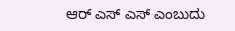ಆರ್ ಎಸ್ ಎಸ್ ಎಂಬುದು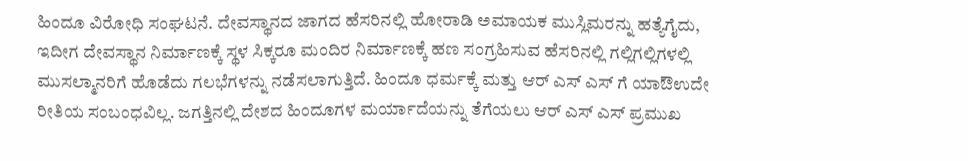ಹಿಂದೂ ವಿರೋಧಿ ಸಂಘಟನೆ. ದೇವಸ್ಥಾನದ ಜಾಗದ ಹೆಸರಿನಲ್ಲಿ ಹೋರಾಡಿ ಅಮಾಯಕ ಮುಸ್ಲಿಮರನ್ನು ಹತ್ಯೆಗೈದು, ಇದೀಗ ದೇವಸ್ಥಾನ ನಿರ್ಮಾಣಕ್ಕೆ ಸ್ಥಳ ಸಿಕ್ಕರೂ ಮಂದಿರ ನಿರ್ಮಾಣಕ್ಕೆ ಹಣ ಸಂಗ್ರಹಿಸುವ ಹೆಸರಿನಲ್ಲಿ ಗಲ್ಲಿಗಲ್ಲಿಗಳಲ್ಲಿ ಮುಸಲ್ಮಾನರಿಗೆ ಹೊಡೆದು ಗಲಭೆಗಳನ್ನು ನಡೆಸಲಾಗುತ್ತಿದೆ. ಹಿಂದೂ ಧರ್ಮಕ್ಕೆ ಮತ್ತು ಆರ್ ಎಸ್ ಎಸ್ ಗೆ ಯಾಔಉದೇ ರೀತಿಯ ಸಂಬಂಧವಿಲ್ಲ. ಜಗತ್ತಿನಲ್ಲಿ ದೇಶದ ಹಿಂದೂಗಳ ಮರ್ಯಾದೆಯನ್ನು ತೆಗೆಯಲು ಆರ್ ಎಸ್ ಎಸ್ ಪ್ರಮುಖ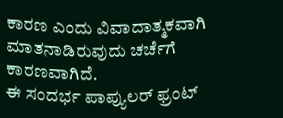ಕಾರಣ ಎಂದು ವಿವಾದಾತ್ಮಕವಾಗಿ ಮಾತನಾಡಿರುವುದು ಚರ್ಚೆಗೆ ಕಾರಣವಾಗಿದೆ.
ಈ ಸಂದರ್ಭ ಪಾಪ್ಯುಲರ್ ಫ್ರಂಟ್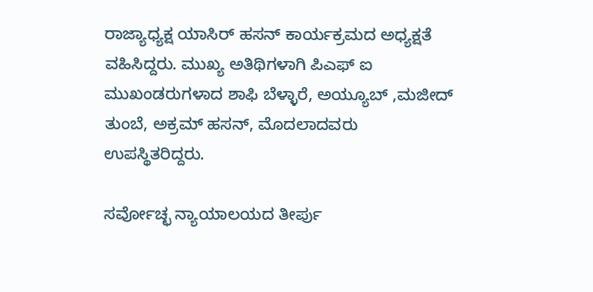ರಾಜ್ಯಾಧ್ಯಕ್ಷ ಯಾಸಿರ್ ಹಸನ್ ಕಾರ್ಯಕ್ರಮದ ಅಧ್ಯಕ್ಷತೆ ವಹಿಸಿದ್ದರು. ಮುಖ್ಯ ಅತಿಥಿಗಳಾಗಿ ಪಿಎಫ್ ಐ ಮುಖಂಡರುಗಳಾದ ಶಾಫಿ ಬೆಳ್ಳಾರೆ, ಅಯ್ಯೂಬ್ ,ಮಜೀದ್ ತುಂಬೆ, ಅಕ್ರಮ್ ಹಸನ್, ಮೊದಲಾದವರು ಉಪಸ್ಥಿತರಿದ್ದರು.

ಸರ್ವೋಚ್ಛ ನ್ಯಾಯಾಲಯದ ತೀರ್ಪು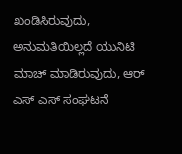ಖಂಡಿಸಿರುವುದು, ಅನುಮತಿಯಿಲ್ಲದೆ ಯುನಿಟಿ ಮಾಚ್ ಮಾಡಿರುವುದು, ಆರ್ ಎಸ್ ಎಸ್ ಸಂಘಟನೆ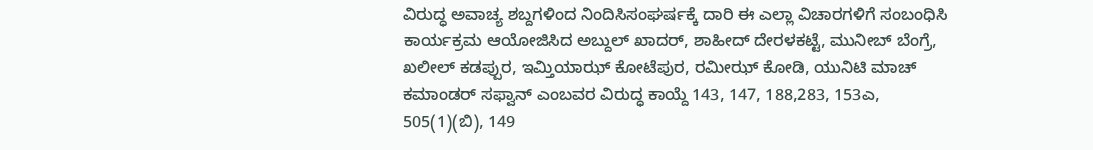ವಿರುದ್ಧ ಅವಾಚ್ಯ ಶಬ್ದಗಳಿಂದ ನಿಂದಿಸಿಸಂಘರ್ಷಕ್ಕೆ ದಾರಿ ಈ ಎಲ್ಲಾ ವಿಚಾರಗಳಿಗೆ ಸಂಬಂಧಿಸಿ ಕಾರ್ಯಕ್ರಮ ಆಯೋಜಿಸಿದ ಅಬ್ದುಲ್ ಖಾದರ್, ಶಾಹೀದ್ ದೇರಳಕಟ್ಟೆ, ಮುನೀಬ್ ಬೆಂಗ್ರೆ, ಖಲೀಲ್ ಕಡಪ್ಪುರ, ಇಮ್ತಿಯಾಝ್ ಕೋಟೆಪುರ, ರಮೀಝ್ ಕೋಡಿ, ಯುನಿಟಿ ಮಾಚ್ ಕಮಾಂಡರ್ ಸಫ್ವಾನ್ ಎಂಬವರ ವಿರುದ್ಧ ಕಾಯ್ದೆ 143, 147, 188,283, 153ಎ, 505(1)(ಬಿ), 149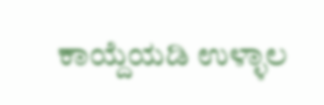ಕಾಯ್ದೆಯಡಿ ಉಳ್ಳಾಲ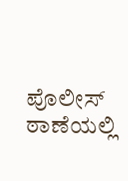ಪೊಲೀಸ್ ಠಾಣೆಯಲ್ಲಿ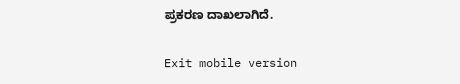ಪ್ರಕರಣ ದಾಖಲಾಗಿದೆ.

Exit mobile version